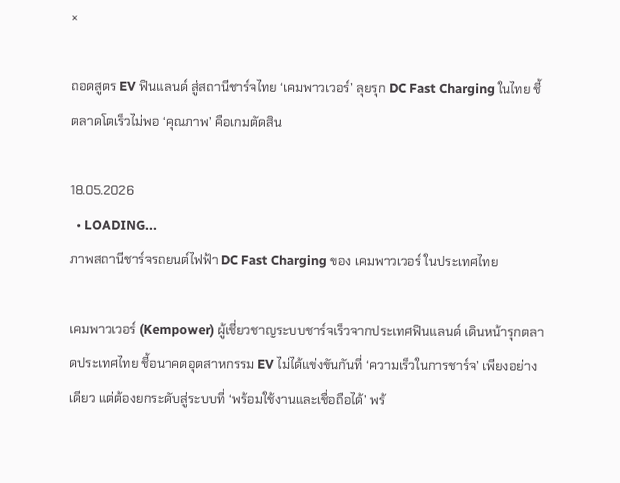×

ถอดสูตร EV ฟินแลนด์ สู่สถานีชาร์จไทย ‘เคมพาวเวอร์’ ลุยรุก DC Fast Charging ในไทย ชี้ตลาดโตเร็วไม่พอ ‘คุณภาพ’ คือเกมตัดสิน

18.05.2026
  • LOADING...
ภาพสถานีชาร์จรถยนต์ไฟฟ้า DC Fast Charging ของ เคมพาวเวอร์ ในประเทศไทย

เคมพาวเวอร์ (Kempower) ผู้เชี่ยวชาญระบบชาร์จเร็วจากประเทศฟินแลนด์ เดินหน้ารุกตลาดประเทศไทย ชี้อนาคตอุตสาหกรรม EV ไม่ได้แข่งขันกันที่ ‘ความเร็วในการชาร์จ’ เพียงอย่างเดียว แต่ต้องยกระดับสู่ระบบที่ ‘พร้อมใช้งานและเชื่อถือได้’ พร้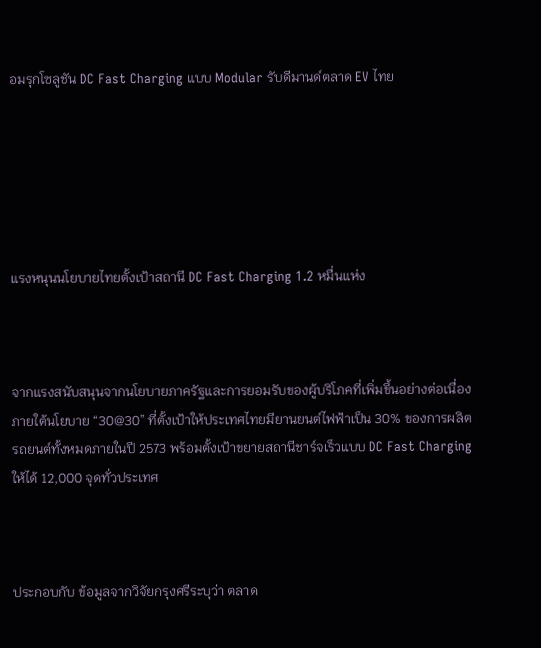อมรุกโซลูชัน DC Fast Charging แบบ Modular รับดีมานด์ตลาด EV ไทย






แรงหนุนนโยบายไทยตั้งเป้าสถานี DC Fast Charging 1.2 หมื่นแห่ง



จากแรงสนับสนุนจากนโยบายภาครัฐและการยอมรับของผู้บริโภคที่เพิ่มขึ้นอย่างต่อเนื่อง ภายใต้นโยบาย “30@30” ที่ตั้งเป้าให้ประเทศไทยมียานยนต์ไฟฟ้าเป็น 30% ของการผลิตรถยนต์ทั้งหมดภายในปี 2573 พร้อมตั้งเป้าขยายสถานีชาร์จเร็วแบบ DC Fast Charging ให้ได้ 12,000 จุดทั่วประเทศ



ประกอบกับ ข้อมูลจากวิจัยกรุงศรีระบุว่า ตลาด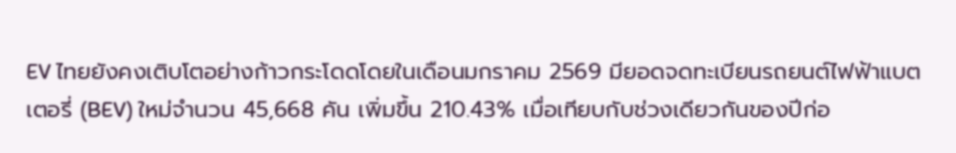EV ไทยยังคงเติบโตอย่างก้าวกระโดดโดยในเดือนมกราคม 2569 มียอดจดทะเบียนรถยนต์ไฟฟ้าแบตเตอรี่ (BEV) ใหม่จำนวน 45,668 คัน เพิ่มขึ้น 210.43% เมื่อเทียบกับช่วงเดียวกันของปีก่อ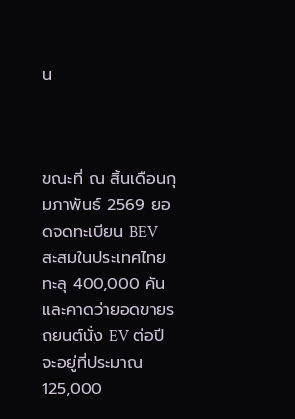น



ขณะที่ ณ สิ้นเดือนกุมภาพันธ์ 2569 ยอดจดทะเบียน BEV สะสมในประเทศไทยทะลุ 400,000 คัน และคาดว่ายอดขายรถยนต์นั่ง EV ต่อปีจะอยู่ที่ประมาณ 125,000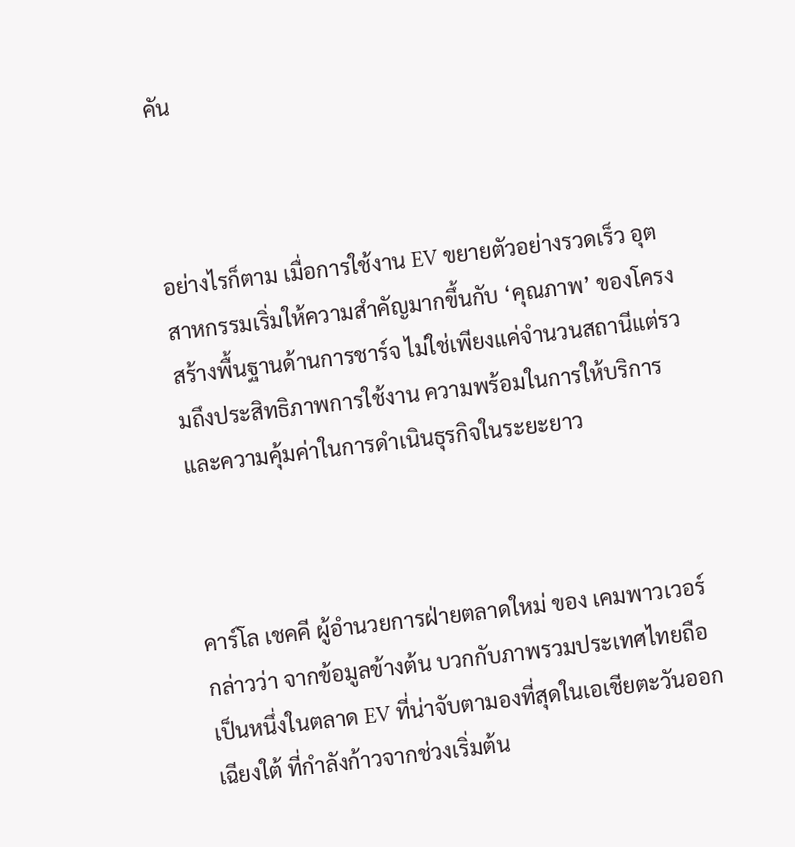คัน



อย่างไรก็ตาม เมื่อการใช้งาน EV ขยายตัวอย่างรวดเร็ว อุตสาหกรรมเริ่มให้ความสำคัญมากขึ้นกับ ‘คุณภาพ’ ของโครงสร้างพื้นฐานด้านการชาร์จ ไม่ใช่เพียงแค่จำนวนสถานีแต่รวมถึงประสิทธิภาพการใช้งาน ความพร้อมในการให้บริการ และความคุ้มค่าในการดำเนินธุรกิจในระยะยาว



คาร์โล เชคคี ผู้อำนวยการฝ่ายตลาดใหม่ ของ เคมพาวเวอร์ กล่าวว่า จากข้อมูลข้างต้น บวกกับภาพรวมประเทศไทยถือเป็นหนึ่งในตลาด EV ที่น่าจับตามองที่สุดในเอเชียตะวันออกเฉียงใต้ ที่กำลังก้าวจากช่วงเริ่มต้น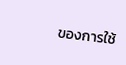ของการใช้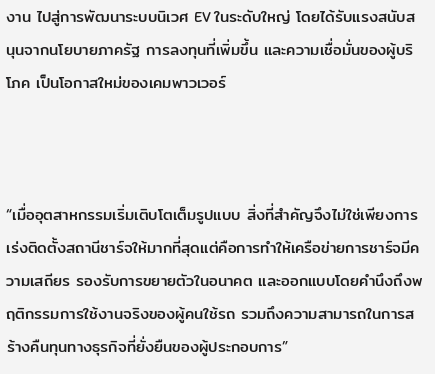งาน ไปสู่การพัฒนาระบบนิเวศ EV ในระดับใหญ่ โดยได้รับแรงสนับสนุนจากนโยบายภาครัฐ การลงทุนที่เพิ่มขึ้น และความเชื่อมั่นของผู้บริโภค เป็นโอกาสใหม่ของเคมพาวเวอร์



“เมื่ออุตสาหกรรมเริ่มเติบโตเต็มรูปแบบ สิ่งที่สำคัญจึงไม่ใช่เพียงการเร่งติดตั้งสถานีชาร์จให้มากที่สุดแต่คือการทำให้เครือข่ายการชาร์จมีความเสถียร รองรับการขยายตัวในอนาคต และออกแบบโดยคำนึงถึงพฤติกรรมการใช้งานจริงของผู้คนใช้รถ รวมถึงความสามารถในการสร้างคืนทุนทางธุรกิจที่ยั่งยืนของผู้ประกอบการ”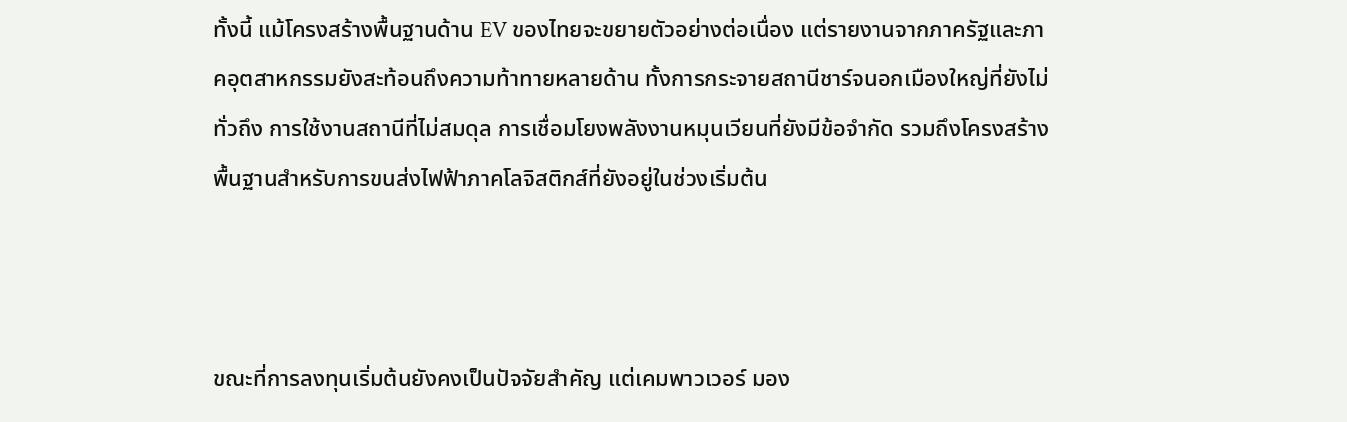ทั้งนี้ แม้โครงสร้างพื้นฐานด้าน EV ของไทยจะขยายตัวอย่างต่อเนื่อง แต่รายงานจากภาครัฐและภาคอุตสาหกรรมยังสะท้อนถึงความท้าทายหลายด้าน ทั้งการกระจายสถานีชาร์จนอกเมืองใหญ่ที่ยังไม่ทั่วถึง การใช้งานสถานีที่ไม่สมดุล การเชื่อมโยงพลังงานหมุนเวียนที่ยังมีข้อจำกัด รวมถึงโครงสร้างพื้นฐานสำหรับการขนส่งไฟฟ้าภาคโลจิสติกส์ที่ยังอยู่ในช่วงเริ่มต้น



ขณะที่การลงทุนเริ่มต้นยังคงเป็นปัจจัยสำคัญ แต่เคมพาวเวอร์ มอง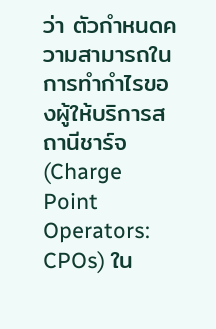ว่า ตัวกำหนดความสามารถในการทำกำไรของผู้ให้บริการสถานีชาร์จ (Charge Point Operators: CPOs) ใน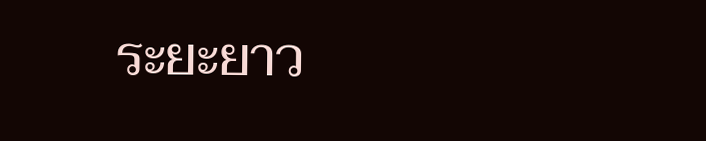ระยะยาว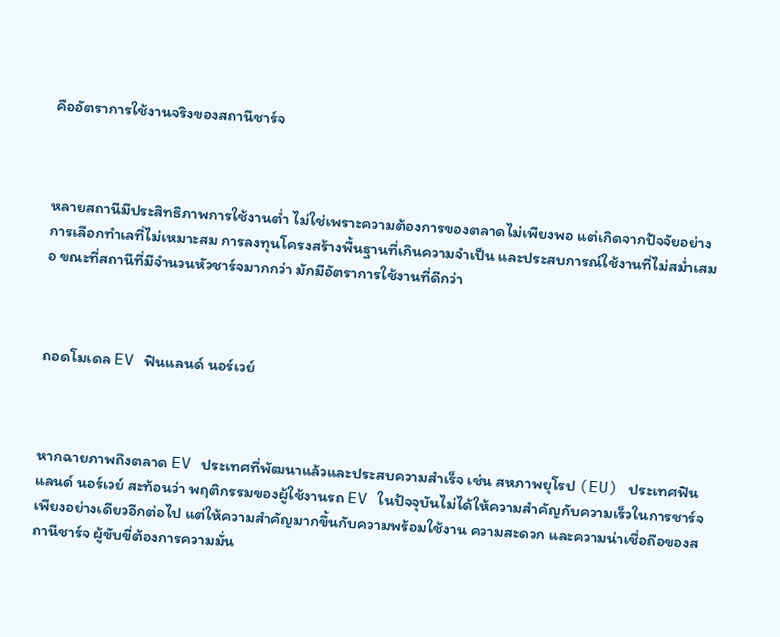คืออัตราการใช้งานจริงของสถานีชาร์จ



หลายสถานีมีประสิทธิภาพการใช้งานต่ำ ไม่ใช่เพราะความต้องการของตลาดไม่เพียงพอ แต่เกิดจากปัจจัยอย่างการเลือกทำเลที่ไม่เหมาะสม การลงทุนโครงสร้างพื้นฐานที่เกินความจำเป็น และประสบการณ์ใช้งานที่ไม่สม่ำเสมอ ขณะที่สถานีที่มีจำนวนหัวชาร์จมากกว่า มักมีอัตราการใช้งานที่ดีกว่า



ถอดโมเดล EV ฟินแลนด์ นอร์เวย์



หากฉายภาพถึงตลาด EV ประเทศที่พัฒนาแล้วและประสบความสำเร็จ เช่น สหภาพยุโรป (EU) ประเทศฟินแลนด์ นอร์เวย์ สะท้อนว่า พฤติกรรมของผู้ใช้งานรถ EV ในปัจจุบันไม่ได้ให้ความสำคัญกับความเร็วในการชาร์จเพียงอย่างเดียวอีกต่อไป แต่ให้ความสำคัญมากขึ้นกับความพร้อมใช้งาน ความสะดวก และความน่าเชื่อถือของสถานีชาร์จ ผู้ขับขี่ต้องการความมั่น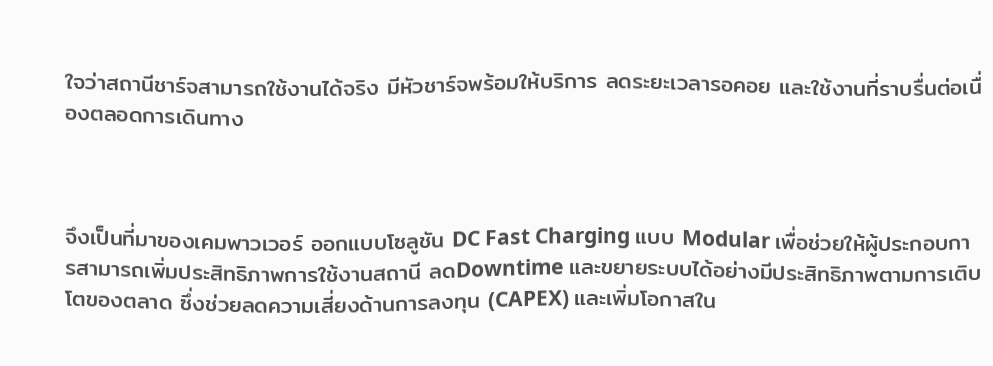ใจว่าสถานีชาร์จสามารถใช้งานได้จริง มีหัวชาร์จพร้อมให้บริการ ลดระยะเวลารอคอย และใช้งานที่ราบรื่นต่อเนื่องตลอดการเดินทาง



จึงเป็นที่มาของเคมพาวเวอร์ ออกแบบโซลูชัน DC Fast Charging แบบ Modular เพื่อช่วยให้ผู้ประกอบการสามารถเพิ่มประสิทธิภาพการใช้งานสถานี ลดDowntime และขยายระบบได้อย่างมีประสิทธิภาพตามการเติบโตของตลาด ซึ่งช่วยลดความเสี่ยงด้านการลงทุน (CAPEX) และเพิ่มโอกาสใน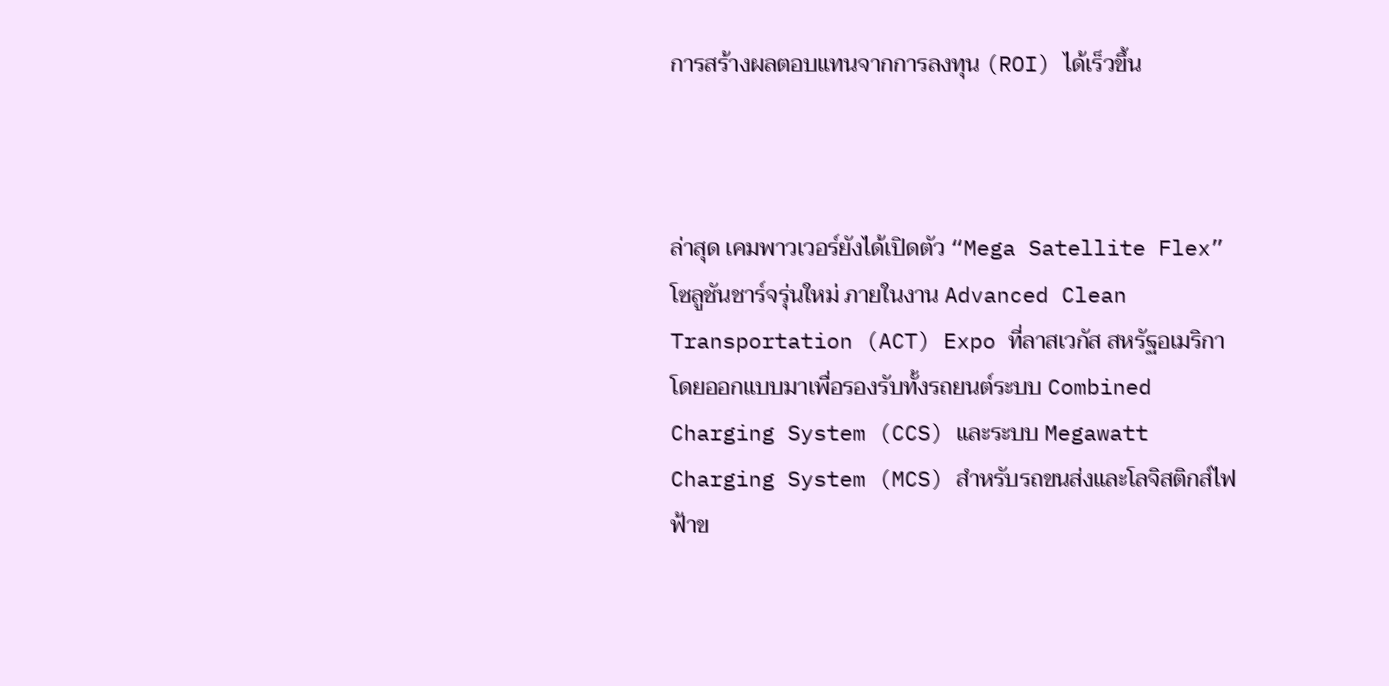การสร้างผลตอบแทนจากการลงทุน (ROI) ได้เร็วขึ้น



ล่าสุด เคมพาวเวอร์ยังได้เปิดตัว “Mega Satellite Flex” โซลูชันชาร์จรุ่นใหม่ ภายในงาน Advanced Clean Transportation (ACT) Expo ที่ลาสเวกัส สหรัฐอเมริกา โดยออกแบบมาเพื่อรองรับทั้งรถยนต์ระบบ Combined Charging System (CCS) และระบบ Megawatt Charging System (MCS) สำหรับรถขนส่งและโลจิสติกส์ไฟฟ้าข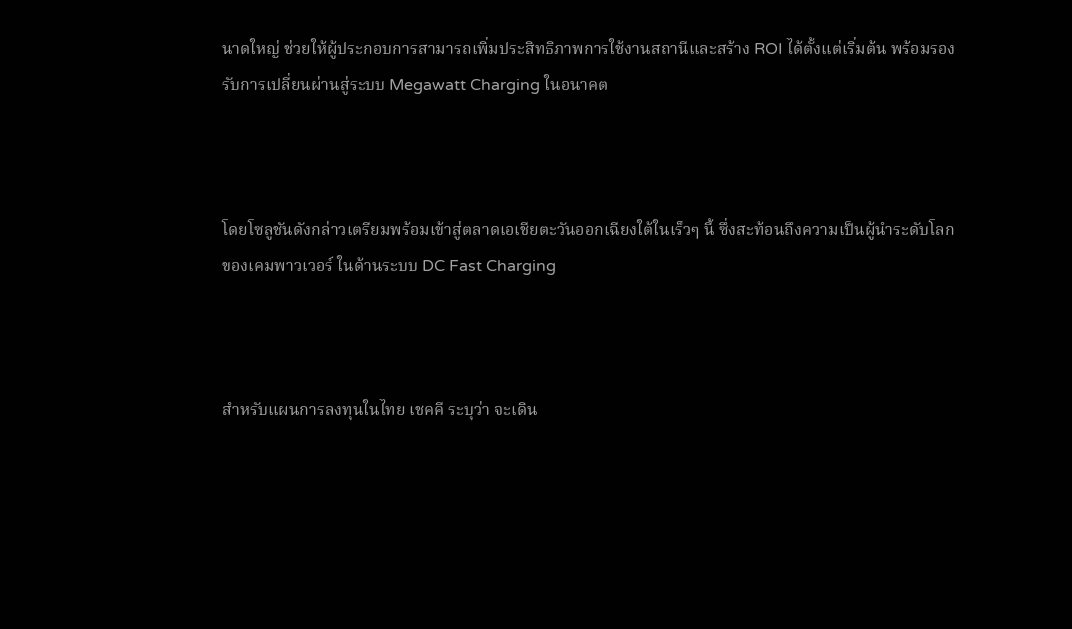นาดใหญ่ ช่วยให้ผู้ประกอบการสามารถเพิ่มประสิทธิภาพการใช้งานสถานีและสร้าง ROI ได้ตั้งแต่เริ่มต้น พร้อมรองรับการเปลี่ยนผ่านสู่ระบบ Megawatt Charging ในอนาคต



โดยโซลูชันดังกล่าวเตรียมพร้อมเข้าสู่ตลาดเอเชียตะวันออกเฉียงใต้ในเร็วๆ นี้ ซึ่งสะท้อนถึงความเป็นผู้นำระดับโลกของเคมพาวเวอร์ ในด้านระบบ DC Fast Charging



สำหรับแผนการลงทุนในไทย เชคคี ระบุว่า จะเดิน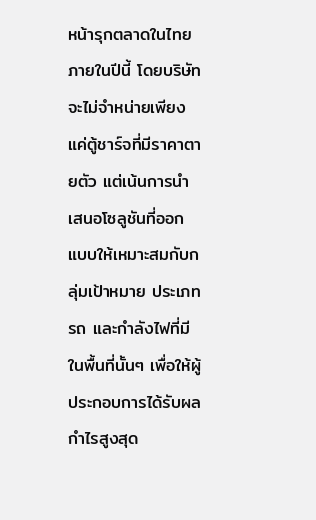หน้ารุกตลาดในไทยภายในปีนี้ โดยบริษัทจะไม่จำหน่ายเพียงแค่ตู้ชาร์จที่มีราคาตายตัว แต่เน้นการนำเสนอโซลูชันที่ออกแบบให้เหมาะสมกับกลุ่มเป้าหมาย ประเภทรถ และกำลังไฟที่มีในพื้นที่นั้นๆ เพื่อให้ผู้ประกอบการได้รับผลกำไรสูงสุด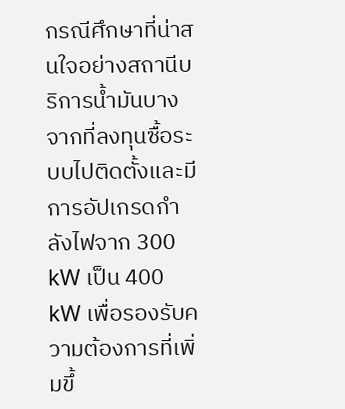กรณีศึกษาที่น่าสนใจอย่างสถานีบริการน้ำมันบางจากที่ลงทุนซื้อระบบไปติดตั้งและมีการอัปเกรดกำลังไฟจาก 300 kW เป็น 400 kW เพื่อรองรับความต้องการที่เพิ่มขึ้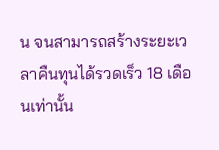น จนสามารถสร้างระยะเวลาคืนทุนได้รวดเร็ว 18 เดือนเท่านั้น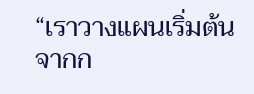“เราวางแผนเริ่มต้นจากก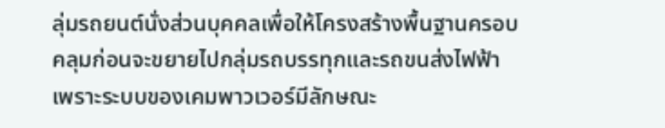ลุ่มรถยนต์นั่งส่วนบุคคลเพื่อให้โครงสร้างพื้นฐานครอบคลุมก่อนจะขยายไปกลุ่มรถบรรทุกและรถขนส่งไฟฟ้า เพราะระบบของเคมพาวเวอร์มีลักษณะ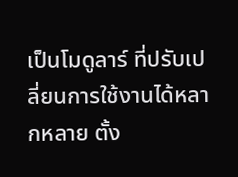เป็นโมดูลาร์ ที่ปรับเปลี่ยนการใช้งานได้หลากหลาย ตั้ง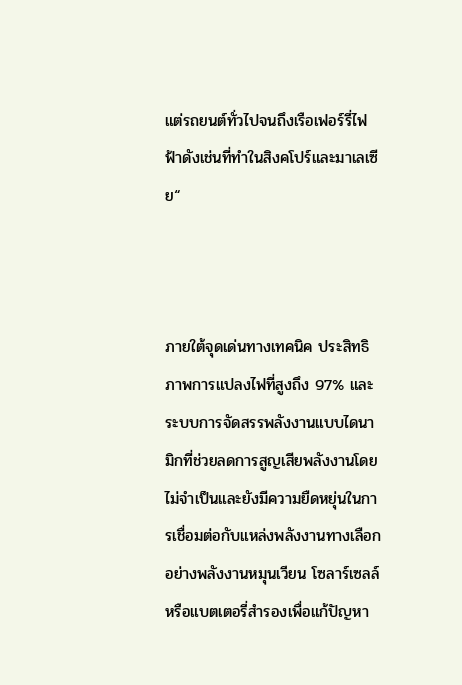แต่รถยนต์ทั่วไปจนถึงเรือเฟอร์รี่ไฟฟ้าดังเช่นที่ทำในสิงคโปร์และมาเลเซีย“



ภายใต้จุดเด่นทางเทคนิค ประสิทธิภาพการแปลงไฟที่สูงถึง 97% และระบบการจัดสรรพลังงานแบบไดนามิกที่ช่วยลดการสูญเสียพลังงานโดยไม่จำเป็นและยังมีความยืดหยุ่นในการเชื่อมต่อกับแหล่งพลังงานทางเลือก อย่างพลังงานหมุนเวียน โซลาร์เซลล์ หรือแบตเตอรี่สำรองเพื่อแก้ปัญหา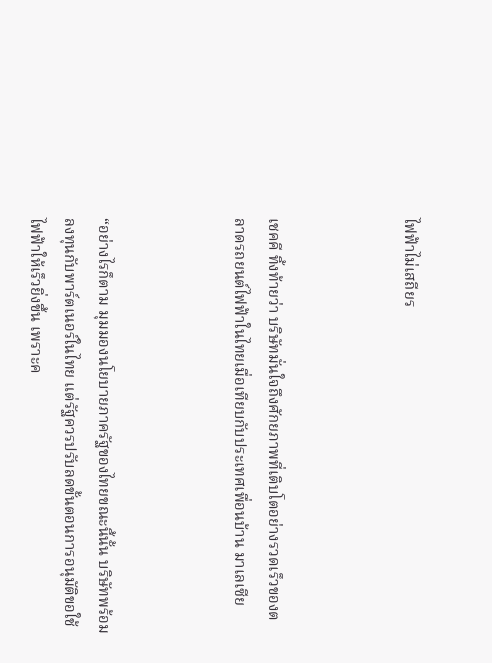ไฟฟ้าไม่เสถียร



เชคคี ทิ้งท้ายว่า บริษัทมั่นใจถึงศักยภาพที่เติบโตอย่างรวดเร็วของตลาดรถยนต์ไฟฟ้าในไทยเมื่อเทียบกับประเทศเพื่อนบ้าน มาเลเซีย



“อย่างไรก็ตาม มุมมองนโยบายภาครัฐของไทยขณะนี้นั้น บริษัทพร้อมลงทุนกับพาร์ตเนอร์ในไทย แต่รัฐควรปรับลดขั้นตอนการอนุมัติขอใช้ไฟฟ้าให้เร็วยิ่งขึ้น เพราะค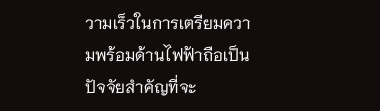วามเร็วในการเตรียมความพร้อมด้านไฟฟ้าถือเป็นปัจจัยสำคัญที่จะ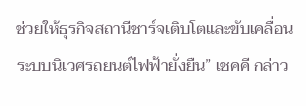ช่วยให้ธุรกิจสถานีชาร์จเติบโตและขับเคลื่อนระบบนิเวศรถยนต์ไฟฟ้ายั่งยืน” เชคคี กล่าว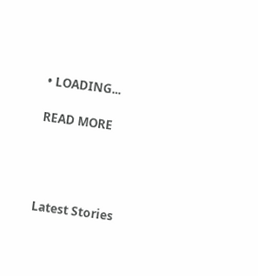• LOADING...

READ MORE




Latest Stories